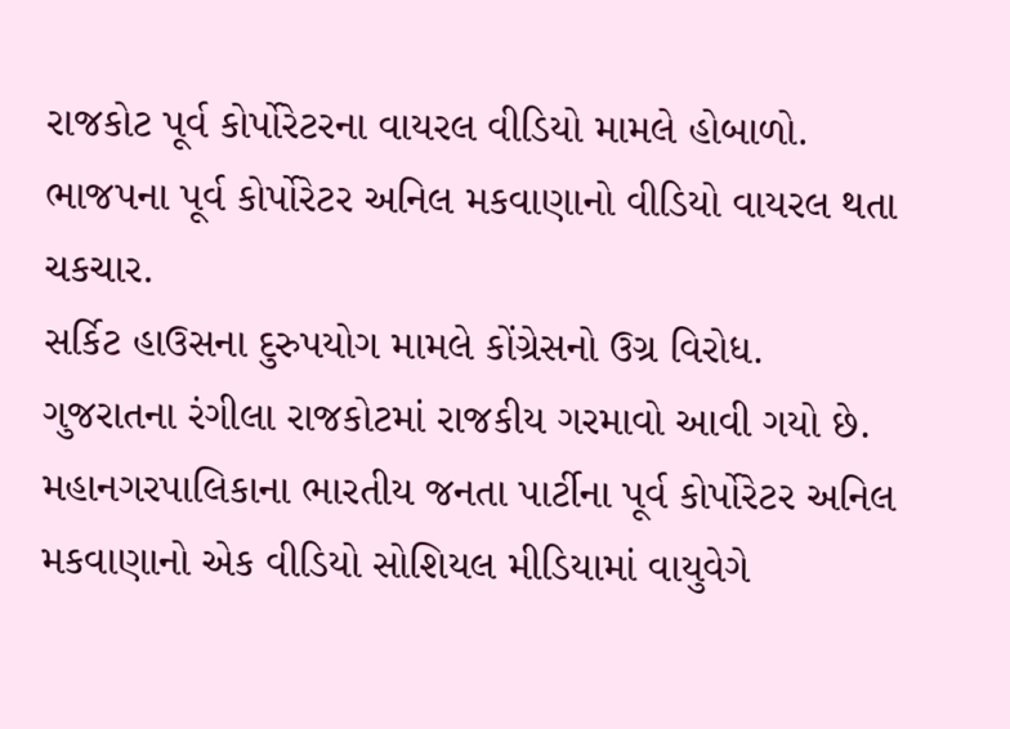રાજકોટ પૂર્વ કોર્પોરેટરના વાયરલ વીડિયો મામલે હોબાળો.
ભાજપના પૂર્વ કોર્પોરેટર અનિલ મકવાણાનો વીડિયો વાયરલ થતા ચકચાર.
સર્કિટ હાઉસના દુરુપયોગ મામલે કોંગ્રેસનો ઉગ્ર વિરોધ.
ગુજરાતના રંગીલા રાજકોટમાં રાજકીય ગરમાવો આવી ગયો છે. મહાનગરપાલિકાના ભારતીય જનતા પાર્ટીના પૂર્વ કોર્પોરેટર અનિલ મકવાણાનો એક વીડિયો સોશિયલ મીડિયામાં વાયુવેગે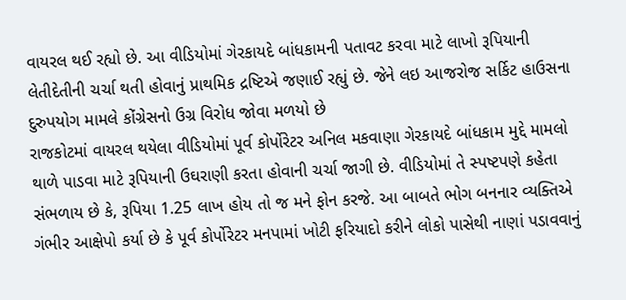વાયરલ થઈ રહ્યો છે. આ વીડિયોમાં ગેરકાયદે બાંધકામની પતાવટ કરવા માટે લાખો રૂપિયાની લેતીદેતીની ચર્ચા થતી હોવાનું પ્રાથમિક દ્રષ્ટિએ જણાઈ રહ્યું છે. જેને લઇ આજરોજ સર્કિટ હાઉસના દુરુપયોગ મામલે કોંગ્રેસનો ઉગ્ર વિરોધ જોવા મળયો છે
રાજકોટમાં વાયરલ થયેલા વીડિયોમાં પૂર્વ કોર્પોરેટર અનિલ મકવાણા ગેરકાયદે બાંધકામ મુદ્દે મામલો થાળે પાડવા માટે રૂપિયાની ઉઘરાણી કરતા હોવાની ચર્ચા જાગી છે. વીડિયોમાં તે સ્પષ્ટપણે કહેતા સંભળાય છે કે, રૂપિયા 1.25 લાખ હોય તો જ મને ફોન કરજે. આ બાબતે ભોગ બનનાર વ્યક્તિએ ગંભીર આક્ષેપો કર્યા છે કે પૂર્વ કોર્પોરેટર મનપામાં ખોટી ફરિયાદો કરીને લોકો પાસેથી નાણાં પડાવવાનું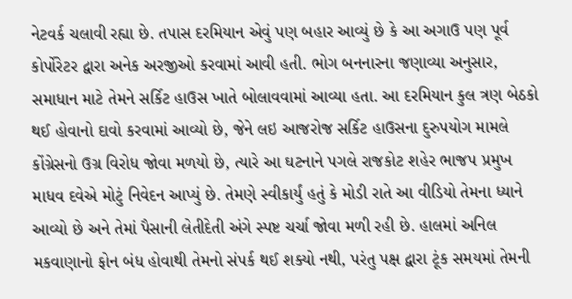નેટવર્ક ચલાવી રહ્યા છે. તપાસ દરમિયાન એવું પણ બહાર આવ્યું છે કે આ અગાઉ પણ પૂર્વ કોર્પોરેટર દ્વારા અનેક અરજીઓ કરવામાં આવી હતી. ભોગ બનનારના જણાવ્યા અનુસાર, સમાધાન માટે તેમને સર્કિટ હાઉસ ખાતે બોલાવવામાં આવ્યા હતા. આ દરમિયાન કુલ ત્રણ બેઠકો થઈ હોવાનો દાવો કરવામાં આવ્યો છે, જેને લઇ આજરોજ સર્કિટ હાઉસના દુરુપયોગ મામલે કોંગ્રેસનો ઉગ્ર વિરોધ જોવા મળયો છે, ત્યારે આ ઘટનાને પગલે રાજકોટ શહેર ભાજપ પ્રમુખ માધવ દવેએ મોટું નિવેદન આપ્યું છે. તેમણે સ્વીકાર્યું હતું કે મોડી રાતે આ વીડિયો તેમના ધ્યાને આવ્યો છે અને તેમાં પૈસાની લેતીદેતી અંગે સ્પષ્ટ ચર્ચા જોવા મળી રહી છે. હાલમાં અનિલ મકવાણાનો ફોન બંધ હોવાથી તેમનો સંપર્ક થઈ શક્યો નથી, પરંતુ પક્ષ દ્વારા ટૂંક સમયમાં તેમની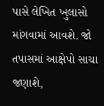પાસે લેખિત ખુલાસો માંગવામાં આવશે. જો તપાસમાં આક્ષેપો સાચા જણાશે,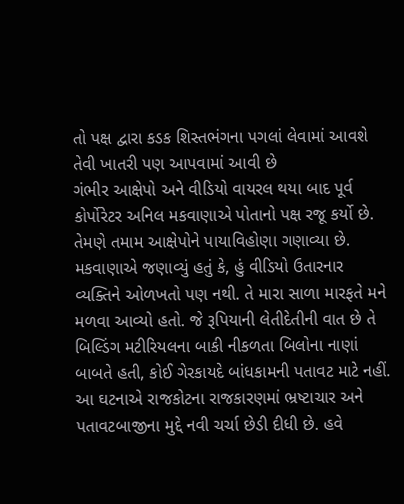તો પક્ષ દ્વારા કડક શિસ્તભંગના પગલાં લેવામાં આવશે તેવી ખાતરી પણ આપવામાં આવી છે
ગંભીર આક્ષેપો અને વીડિયો વાયરલ થયા બાદ પૂર્વ કોર્પોરેટર અનિલ મકવાણાએ પોતાનો પક્ષ રજૂ કર્યો છે. તેમણે તમામ આક્ષેપોને પાયાવિહોણા ગણાવ્યા છે. મકવાણાએ જણાવ્યું હતું કે, હું વીડિયો ઉતારનાર વ્યક્તિને ઓળખતો પણ નથી. તે મારા સાળા મારફતે મને મળવા આવ્યો હતો. જે રૂપિયાની લેતીદેતીની વાત છે તે બિલ્ડિંગ મટીરિયલના બાકી નીકળતા બિલોના નાણાં બાબતે હતી, કોઈ ગેરકાયદે બાંધકામની પતાવટ માટે નહીં. આ ઘટનાએ રાજકોટના રાજકારણમાં ભ્રષ્ટાચાર અને પતાવટબાજીના મુદ્દે નવી ચર્ચા છેડી દીધી છે. હવે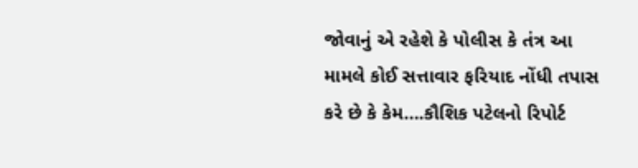જોવાનું એ રહેશે કે પોલીસ કે તંત્ર આ મામલે કોઈ સત્તાવાર ફરિયાદ નોંધી તપાસ કરે છે કે કેમ….કૌશિક પટેલનો રિપોર્ટ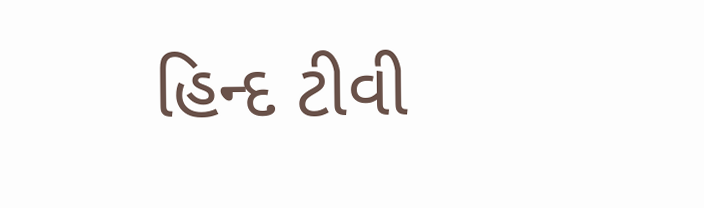હિન્દ ટીવી